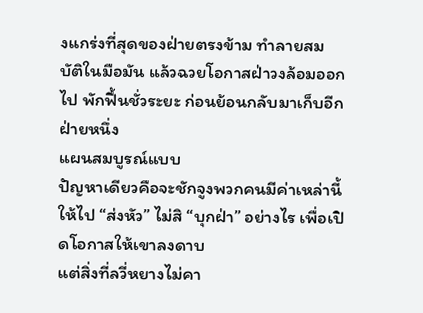งแกร่งที่สุดของฝ่ายตรงข้าม ทำลายสมบัติในมือมัน แล้วฉวยโอกาสฝ่าวงล้อมออกไป พักฟื้นชั่วระยะ ก่อนย้อนกลับมาเก็บอีกฝ่ายหนึ่ง
แผนสมบูรณ์แบบ
ปัญหาเดียวคือจะชักจูงพวกคนมีค่าเหล่านี้ให้ไป “ส่งหัว” ไม่สิ “บุกฝ่า” อย่างไร เพื่อเปิดโอกาสให้เขาลงดาบ
แต่สิ่งที่ลวี่หยางไม่คา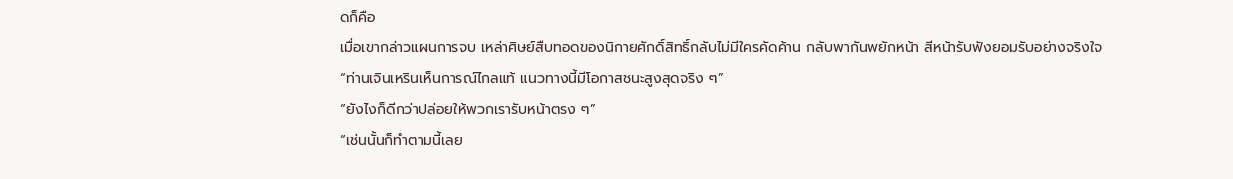ดก็คือ
เมื่อเขากล่าวแผนการจบ เหล่าศิษย์สืบทอดของนิกายศักดิ์สิทธิ์กลับไม่มีใครคัดค้าน กลับพากันพยักหน้า สีหน้ารับฟังยอมรับอย่างจริงใจ
“ท่านเจินเหรินเห็นการณ์ไกลแท้ แนวทางนี้มีโอกาสชนะสูงสุดจริง ๆ”
“ยังไงก็ดีกว่าปล่อยให้พวกเรารับหน้าตรง ๆ”
“เช่นนั้นก็ทำตามนี้เลย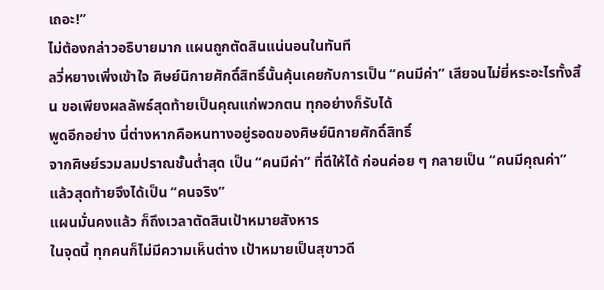เถอะ!”
ไม่ต้องกล่าวอธิบายมาก แผนถูกตัดสินแน่นอนในทันที
ลวี่หยางเพิ่งเข้าใจ ศิษย์นิกายศักดิ์สิทธิ์นั้นคุ้นเคยกับการเป็น “คนมีค่า” เสียจนไม่ยี่หระอะไรทั้งสิ้น ขอเพียงผลลัพธ์สุดท้ายเป็นคุณแก่พวกตน ทุกอย่างก็รับได้
พูดอีกอย่าง นี่ต่างหากคือหนทางอยู่รอดของศิษย์นิกายศักดิ์สิทธิ์
จากศิษย์รวมลมปราณชั้นต่ำสุด เป็น “คนมีค่า” ที่ดีให้ได้ ก่อนค่อย ๆ กลายเป็น “คนมีคุณค่า” แล้วสุดท้ายจึงได้เป็น “คนจริง”
แผนมั่นคงแล้ว ก็ถึงเวลาตัดสินเป้าหมายสังหาร
ในจุดนี้ ทุกคนก็ไม่มีความเห็นต่าง เป้าหมายเป็นสุขาวดี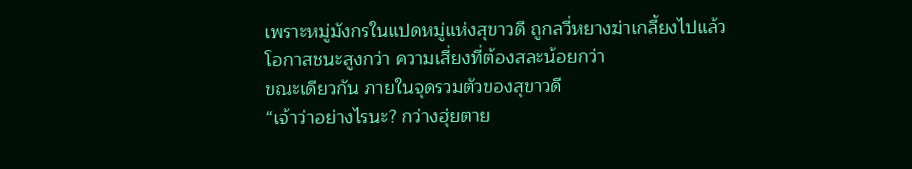เพราะหมู่มังกรในแปดหมู่แห่งสุขาวดี ถูกลวี่หยางฆ่าเกลี้ยงไปแล้ว
โอกาสชนะสูงกว่า ความเสี่ยงที่ต้องสละน้อยกว่า
ขณะเดียวกัน ภายในจุดรวมตัวของสุขาวดี
“เจ้าว่าอย่างไรนะ? กว่างฮุ่ยตาย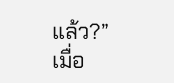แล้ว?”
เมื่อ